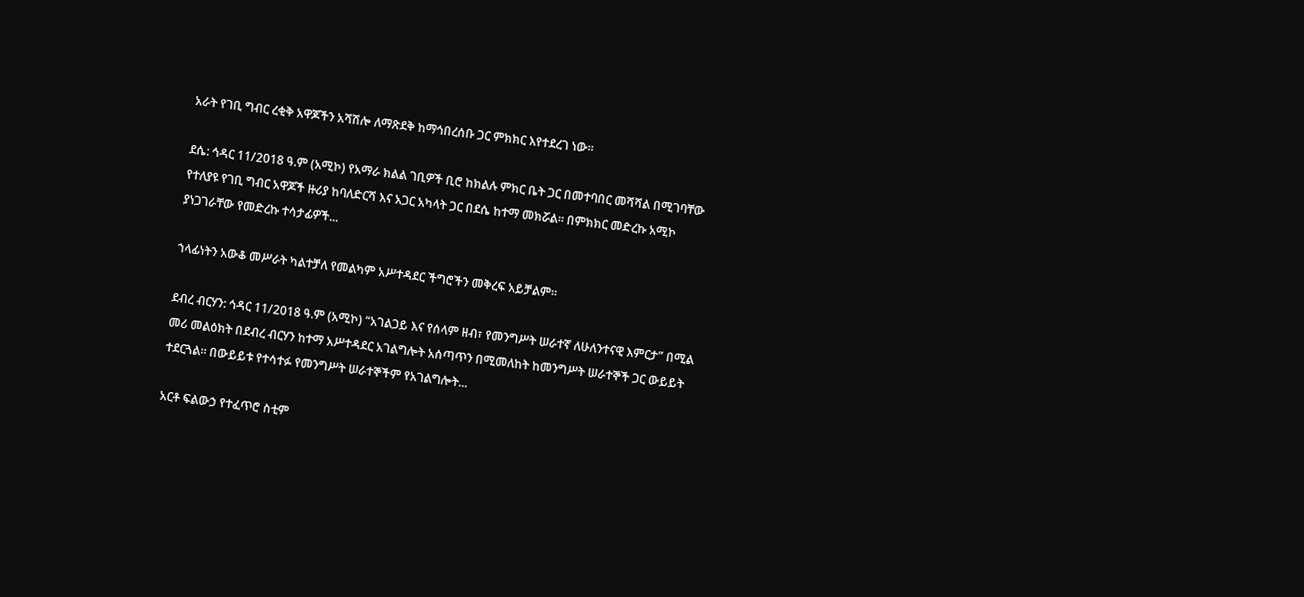አራት የገቢ ግብር ረቂቅ አዋጆችን አሻሽሎ ለማጽደቅ ከማኅበረሰቡ ጋር ምክክር እየተደረገ ነው።

ደሴ: ኅዳር 11/2018 ዓ.ም (አሚኮ) የአማራ ክልል ገቢዎች ቢሮ ከክልሉ ምክር ቤት ጋር በመተባበር መሻሻል በሚገባቸው የተለያዩ የገቢ ግብር አዋጆች ዙሪያ ከባለድርሻ እና አጋር አካላት ጋር በደሴ ከተማ መክሯል። በምክክር መድረኩ አሚኮ ያነጋገራቸው የመድረኩ ተሳታፊዎች...

ኀላፊነትን አውቆ መሥራት ካልተቻለ የመልካም አሥተዳደር ችግሮችን መቅረፍ አይቻልም።

ደብረ ብርሃን: ኅዳር 11/2018 ዓ.ም (አሚኮ) “አገልጋይ እና የሰላም ዘብ፣ የመንግሥት ሠራተኛ ለሁለንተናዊ እምርታ” በሚል መሪ መልዕክት በደብረ ብርሃን ከተማ አሥተዳደር አገልግሎት አሰጣጥን በሚመለከት ከመንግሥት ሠራተኞች ጋር ውይይት ተደርጓል። በውይይቱ የተሳተፉ የመንግሥት ሠራተኞችም የአገልግሎት...

አርቶ ፍልውኃ የተፈጥሮ ስቲም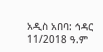አዲስ አበባ: ኅዳር 11/2018 ዓ.ም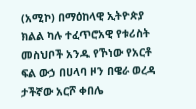(አሚኮ) በማዕከላዊ ኢትዮጵያ ክልል ካሉ ተፈጥሮአዊ የቱሪስት መስህቦች አንዱ የኾነው የአርቶ ፍል ውኃ በሀላባ ዞን በዌራ ወረዳ ታችኛው አርሾ ቀበሌ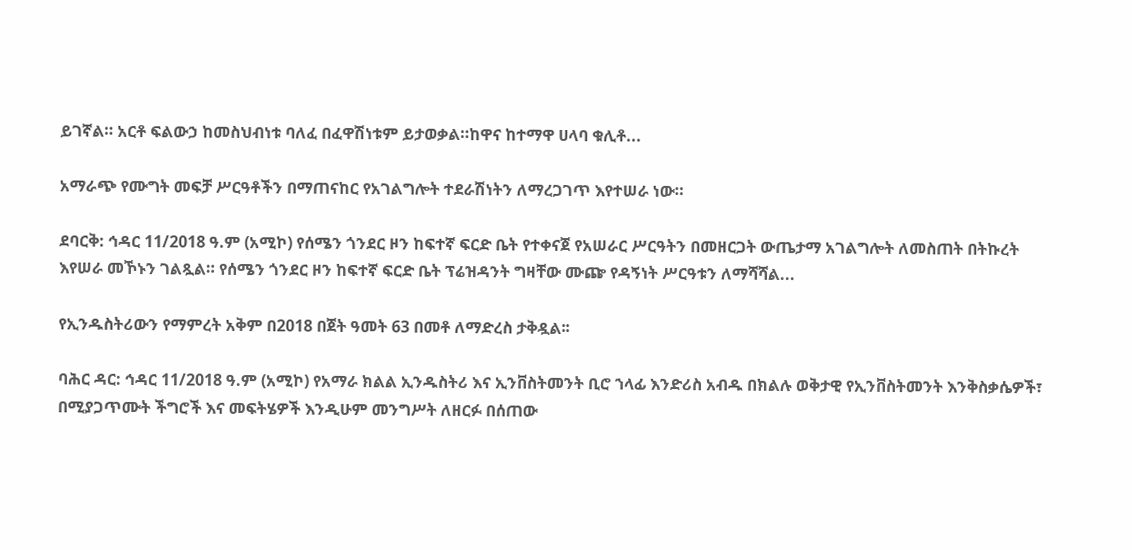ይገኛል። አርቶ ፍልውኃ ከመስህብነቱ ባለፈ በፈዋሽነቱም ይታወቃል።ከዋና ከተማዋ ሀላባ ቁሊቶ...

አማራጭ የሙግት መፍቻ ሥርዓቶችን በማጠናከር የአገልግሎት ተደራሽነትን ለማረጋገጥ እየተሠራ ነው።

ደባርቅ: ኅዳር 11/2018 ዓ.ም (አሚኮ) የሰሜን ጎንደር ዞን ከፍተኛ ፍርድ ቤት የተቀናጀ የአሠራር ሥርዓትን በመዘርጋት ውጤታማ አገልግሎት ለመስጠት በትኩረት እየሠራ መኾኑን ገልጿል። የሰሜን ጎንደር ዞን ከፍተኛ ፍርድ ቤት ፕሬዝዳንት ግዛቸው ሙጬ የዳኝነት ሥርዓቱን ለማሻሻል...

የኢንዱስትሪውን የማምረት አቅም በ2018 በጀት ዓመት 63 በመቶ ለማድረስ ታቅዷል፡፡

ባሕር ዳር: ኅዳር 11/2018 ዓ.ም (አሚኮ) የአማራ ክልል ኢንዱስትሪ እና ኢንቨስትመንት ቢሮ ኀላፊ እንድሪስ አብዱ በክልሉ ወቅታዊ የኢንቨስትመንት እንቅስቃሴዎች፣ በሚያጋጥሙት ችግሮች እና መፍትሄዎች እንዲሁም መንግሥት ለዘርፉ በሰጠው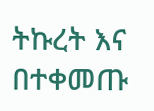ትኩረት እና በተቀመጡ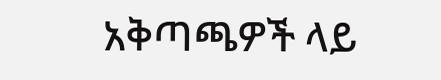አቅጣጫዎች ላይ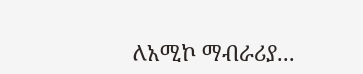ለአሚኮ ማብራሪያ...